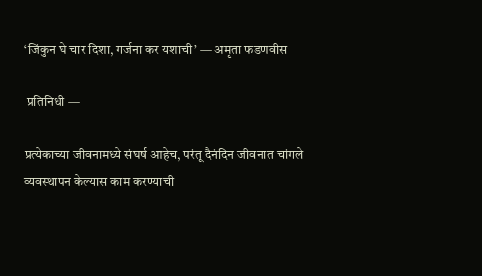‘जिंकुन घे चार दिशा, गर्जना कर यशाची’ — अमृता फडणवीस

 प्रतिनिधी —

प्रत्‍येकाच्‍या जीवनामध्‍ये संघर्ष आहेच, परंतू दैनंदिन जीवनात चांगले व्‍यवस्‍थापन केल्‍यास काम करण्‍याची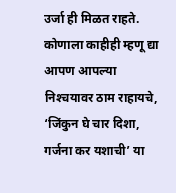उर्जा ही मिळत राहते. कोणाला काहीही म्‍हणू द्या आपण आपल्‍या निश्‍चयावर ठाम राहायचे, ‘जिंकुन घे चार दिशा, गर्जना कर यशाची’ या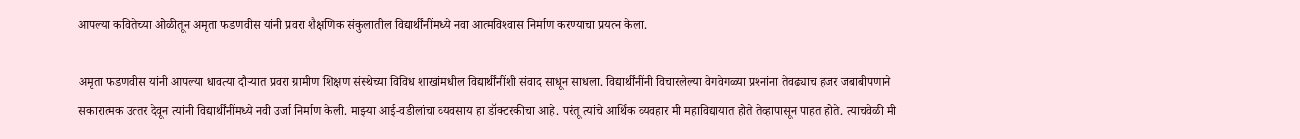आपल्‍या कवितेच्‍या ओळीतून अमृता फडणवीस यांनी प्रवरा शैक्षणिक संकुलातील विद्यार्थींनींमध्‍ये नवा आत्‍मविश्‍वास निर्माण करण्‍याचा प्रयत्‍न केला.

अमृता फडणवीस यांनी आपल्‍या धावत्‍या दौऱ्यात प्रवरा ग्रामीण शिक्षण संस्‍थेच्या विविध शाखांमधील विद्यार्थींनींशी संवाद साधून साधला. विद्यार्थींनींनी विचारलेल्‍या वेगवेगळ्या प्रश्‍नांना तेवढ्याच हजर जबाबीपणाने सकारात्‍मक उत्‍तर देवून त्‍यांनी विद्यार्थींनींमध्‍ये नवी उर्जा निर्माण केली. माझ्या आई-वडीलांचा व्‍यवसाय हा डॉक्‍टरकीचा आहे. परंतू त्‍यांचे आर्थिक व्‍यवहार मी महाविद्यायात होते तेव्‍हापासून पाहत होते. त्‍याचवेळी मी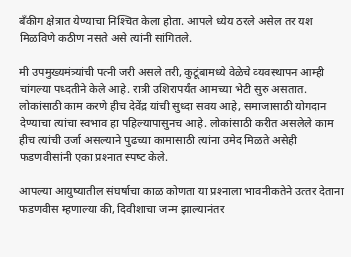बॅंकीग क्षेत्रात येण्‍याचा निश्‍चित केला होता. आपले ध्‍येय ठरले असेल तर यश मिळविणे कठीण नसते असे त्‍यांनी सांगितले.

मी उपमुख्‍यमंत्र्यांची पत्‍नी जरी असले तरी, कुटूंबामध्‍ये वेळेचे व्‍यवस्‍थापन आम्‍ही चांगल्‍या पध्‍दतीने केले आहे. रात्री उशिरापर्यंत आमच्‍या भेटी सुरु असतात. लोकांसाठी काम करणे हीच देवेंद्र यांची सुध्‍दा सवय आहे, समाजासाठी योगदान देण्‍याचा त्‍यांचा स्‍वभाव हा पहिल्‍यापासुनच आहे. लोकांसाठी करीत असलेले काम हीच त्‍यांची उर्जा असल्‍याने पुढच्‍या कामासाठी त्‍यांना उमेद मिळते असेही फडणवीसांनी एका प्रश्‍नात स्‍पष्‍ट केले.

आपल्‍या आयुष्‍यातील संघर्षाचा काळ कोणता या प्रश्‍नाला भावनीकतेने उत्‍तर देताना फडणवीस म्‍हणाल्‍या की, दिवीशाचा जन्‍म झाल्‍यानंतर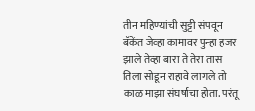तीन महिण्‍यांची सुट्टी संपवून बॅकेंत जेव्‍हा कामावर पुन्‍हा हजर झाले तेव्‍हा बारा ते तेरा तास तिला सोडून राहावे लागले तो काळ माझा संघर्षाचा होता. परंतू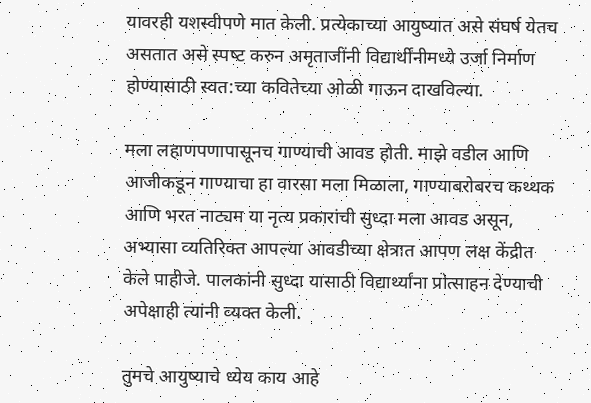यावरही यशस्‍वीपणे मात केली. प्रत्‍येकाच्‍या आयुष्‍यात असे संघर्ष येतच असतात असे स्‍पष्‍ट करुन अमृताजींनी विद्यार्थींनीमध्‍ये उर्जा निर्माण होण्‍यासाठी स्‍वत:च्‍या कवितेच्‍या ओळी गाऊन दाखविल्‍या.

मला लहाणपणापासूनच गाण्‍याची आवड होती. माझे वडील आणि आजीकडून गाण्‍याचा हा वारसा मला मिळाला, गाण्‍याबरोबरच कथ्‍थक आणि भरत नाट्यम या नृत्‍य प्रकारांची सुध्‍दा मला आवड असून, अभ्‍यासा व्‍यतिरिक्‍त आपल्‍या आवडीच्‍या क्षेत्रात आपण लक्ष केंद्रीत केले पाहीजे. पालकांनी सुध्‍दा यासाठी विद्यार्थ्‍यांना प्रोत्‍साहन देण्‍याची अपेक्षाही त्‍यांनी व्‍यक्‍त केली.

तुमचे आयुष्‍याचे ध्‍येय काय आहे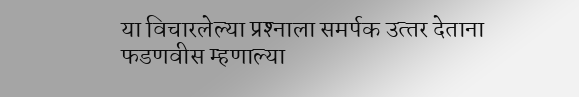या विचारलेल्‍या प्रश्‍नाला समर्पक उत्‍तर देताना फडणवीस म्‍हणाल्‍या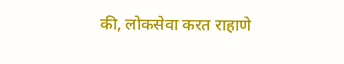की, लोकसेवा करत राहाणे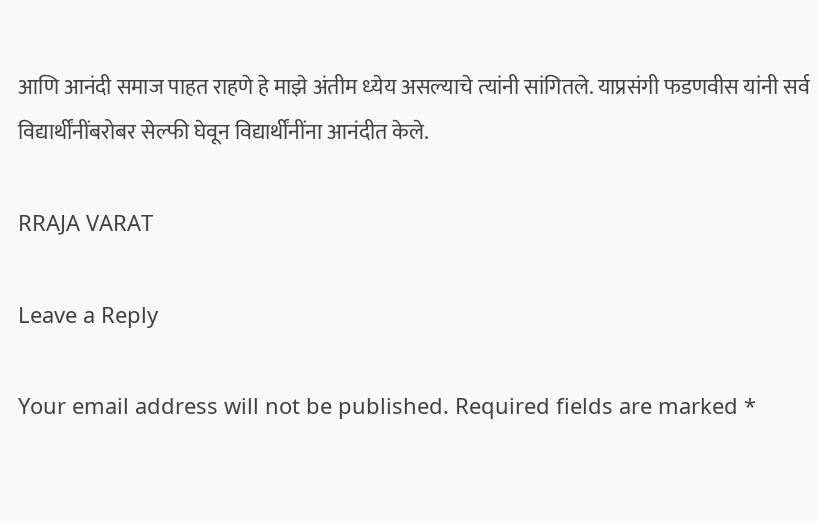आणि आनंदी समाज पाहत राहणे हे माझे अंतीम ध्‍येय असल्‍याचे त्‍यांनी सांगितले. याप्रसंगी फडणवीस यांनी सर्व विद्यार्थींनींबरोबर सेल्‍फी घेवून विद्यार्थींनींना आनंदीत केले.

RRAJA VARAT

Leave a Reply

Your email address will not be published. Required fields are marked *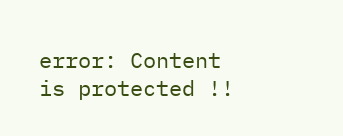error: Content is protected !!